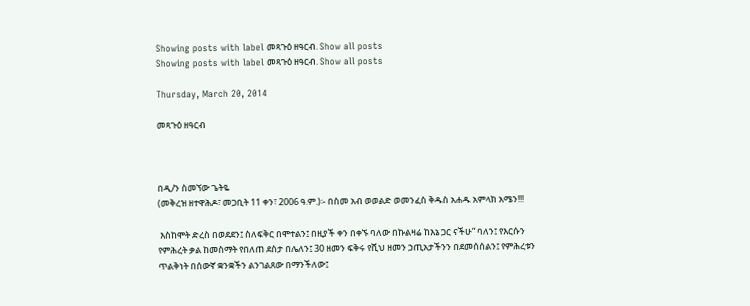Showing posts with label መጻጉዕ ዘዓርብ. Show all posts
Showing posts with label መጻጉዕ ዘዓርብ. Show all posts

Thursday, March 20, 2014

መጻጉዕ ዘዓርብ



በዲ/ን ስመኘው ጌትዬ
(መቅረዝ ዘተዋሕዶ፣ መጋቢት 11 ቀን፣ 2006 ዓ.ም.)፡- በስመ አብ ወወልድ ወመንፈስ ቅዱስ አሐዱ አምላክ አሜን!!!

 እስከሞት ድረስ በወደደን፤ ስለፍቅር በሞተልን፤ በዚያች ቀን በቀኙ ባለው በኩልዛሬ ከእኔ ጋር ናችሁ” ባለን፤ የእርሱን የምሕረት ቃል ከመስማት የበለጠ ደስታ በሌለን፤ 30 ዘመን ፍቅሩ የሺህ ዘመን ኃጢአታችንን በደመሰሰልን፤ የምሕረቱን ጥልቅነት በሰውኛ ቋንቋችን ልንገልጸው በማንችለው፤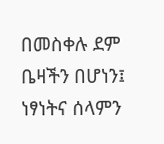በመስቀሉ ደም ቤዛችን በሆነን፤ ነፃነትና ሰላምን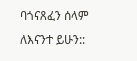ባጎናጸፈን ሰላም ለእናንተ ይሁን::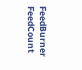FeedBurner FeedCount